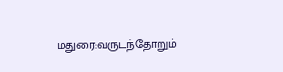மதுரை:வருடந்தோறும்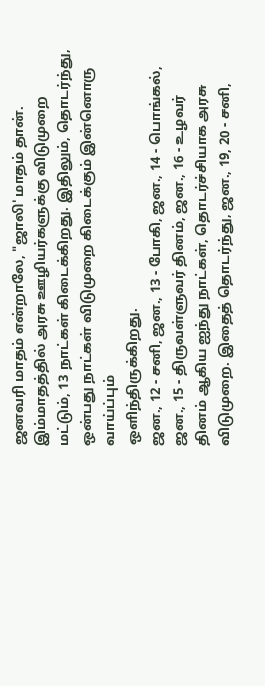ஜனவரி மாதம் என்றாலே, "ஜாலி' மாதம் தான். இம்மாதத்தில் அரசு ஊழியர்களுக்கு விடுமுறை மட்டும், 13 நாட்கள் கிடைக்கிறது. இதிலும், தொடர்ந்து, ஒன்பது நாட்கள் விடுமுறை கிடைக்கும் இன்னொரு வாய்ப்பும்
ஒளிந்திருக்கிறது.
ஜன., 12 - சனி, ஜன., 13 - போகி, ஜன., 14 - பொங்கல், ஜன., 15 - திருவள்ளுவர் தினம், ஜன., 16 - உழவர் தினம் ஆகிய ஐந்து நாட்கள், தொடர்ச்சியாக அரசு விடுமுறை. இதைத் தொடர்ந்து, ஜன., 19, 20 - சனி,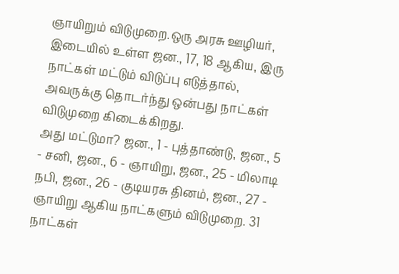ஞாயிறும் விடுமுறை.ஒரு அரசு ஊழியர், இடையில் உள்ள ஜன., 17, 18 ஆகிய, இரு நாட்கள் மட்டும் விடுப்பு எடுத்தால், அவருக்கு தொடர்ந்து ஒன்பது நாட்கள் விடுமுறை கிடைக்கிறது.
அது மட்டுமா? ஜன., 1 - புத்தாண்டு, ஜன., 5 - சனி, ஜன., 6 - ஞாயிறு, ஜன., 25 - மிலாடி நபி, ஜன., 26 - குடியரசு தினம், ஜன., 27 - ஞாயிறு ஆகிய நாட்களும் விடுமுறை. 31 நாட்கள்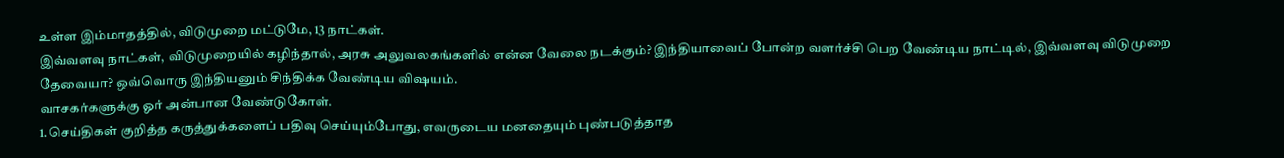உள்ள இம்மாதத்தில், விடுமுறை மட்டுமே, 13 நாட்கள்.
இவ்வளவு நாட்கள், விடுமுறையில் கழிந்தால், அரசு அலுவலகங்களில் என்ன வேலை நடக்கும்? இந்தியாவைப் போன்ற வளர்ச்சி பெற வேண்டிய நாட்டில், இவ்வளவு விடுமுறை தேவையா? ஒவ்வொரு இந்தியனும் சிந்திக்க வேண்டிய விஷயம்.
வாசகர்களுக்கு ஓர் அன்பான வேண்டுகோள்.
1.செய்திகள் குறித்த கருத்துக்களைப் பதிவு செய்யும்போது, எவருடைய மனதையும் புண்படுத்தாத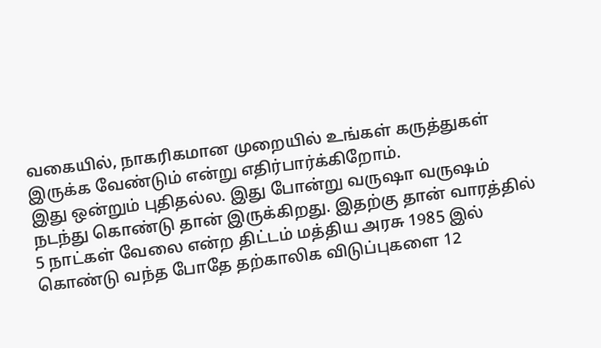வகையில், நாகரிகமான முறையில் உங்கள் கருத்துகள் இருக்க வேண்டும் என்று எதிர்பார்க்கிறோம்.
இது ஒன்றும் புதிதல்ல. இது போன்று வருஷா வருஷம் நடந்து கொண்டு தான் இருக்கிறது. இதற்கு தான் வாரத்தில் 5 நாட்கள் வேலை என்ற திட்டம் மத்திய அரசு 1985 இல் கொண்டு வந்த போதே தற்காலிக விடுப்புகளை 12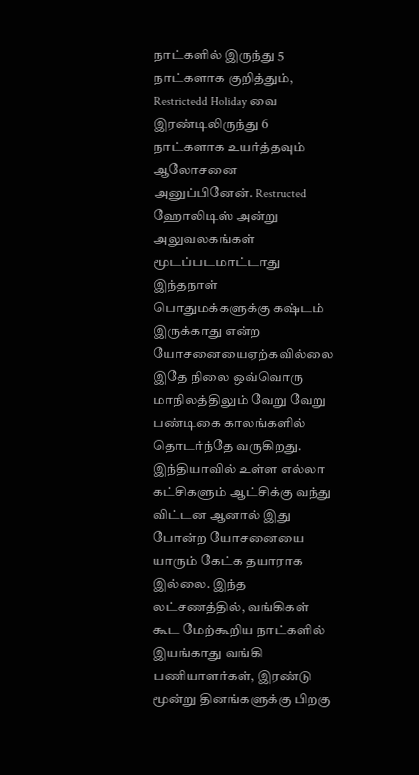நாட்களில் இருந்து 5 நாட்களாக குறித்தும், Restrictedd Holiday வை இரண்டிலிருந்து 6 நாட்களாக உயர்த்தவும் ஆலோசனை அனுப்பினேன். Restructed ஹோலிடிஸ் அன்று அலுவலகங்கள் மூடப்படமாட்டாது இந்தநாள் பொதுமக்களுக்கு கஷ்டம் இருக்காது என்ற யோசனையைஏற்கவில்லை இதே நிலை ஒவ்வொரு மாநிலத்திலும் வேறு வேறு பண்டிகை காலங்களில் தொடர்ந்தே வருகிறது. இந்தியாவில் உள்ள எல்லா கட்சிகளும் ஆட்சிக்கு வந்து விட்டன ஆனால் இது போன்ற யோசனையை யாரும் கேட்க தயாராக இல்லை. இந்த லட்சணத்தில், வங்கிகள் கூட மேற்கூறிய நாட்களில் இயங்காது வங்கி பணியாளர்கள், இரண்டு மூன்று தினங்களுக்கு பிறகு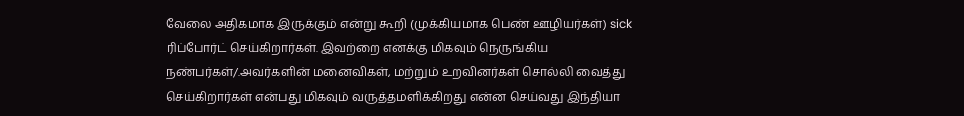வேலை அதிகமாக இருக்கும் என்று கூறி (முக்கியமாக பெண் ஊழியர்கள்) sick ரிப்போர்ட் செய்கிறார்கள். இவற்றை எனக்கு மிகவும் நெருங்கிய நண்பர்கள்/.அவர்களின் மனைவிகள், மற்றும் உறவினர்கள் சொல்லி வைத்து செய்கிறார்கள் என்பது மிகவும் வருத்தமளிக்கிறது என்ன செய்வது இந்தியா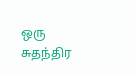ஒரு சுதந்திர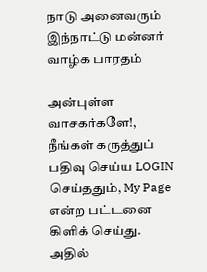நாடு அனைவரும் இந்நாட்டு மன்னர் வாழ்க பாரதம்

அன்புள்ள வாசகர்களே!,
நீங்கள் கருத்துப் பதிவு செய்ய LOGIN செய்ததும், My Page என்ற பட்டனை கிளிக் செய்து. அதில்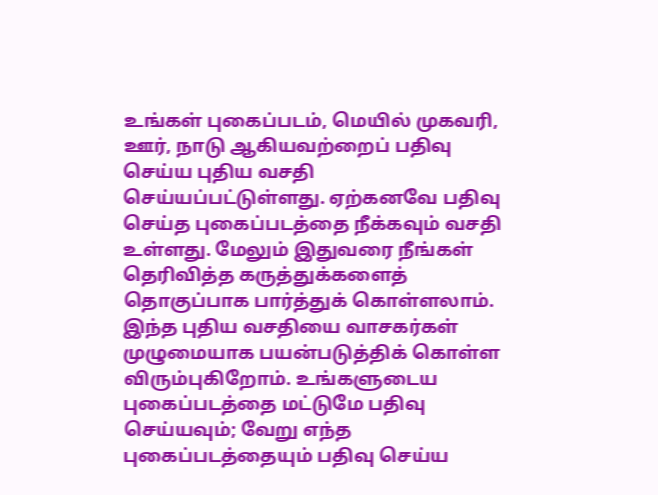உங்கள் புகைப்படம், மெயில் முகவரி, ஊர், நாடு ஆகியவற்றைப் பதிவு செய்ய புதிய வசதி செய்யப்பட்டுள்ளது. ஏற்கனவே பதிவு செய்த புகைப்படத்தை நீக்கவும் வசதி உள்ளது. மேலும் இதுவரை நீங்கள் தெரிவித்த கருத்துக்களைத் தொகுப்பாக பார்த்துக் கொள்ளலாம். இந்த புதிய வசதியை வாசகர்கள் முழுமையாக பயன்படுத்திக் கொள்ள விரும்புகிறோம். உங்களுடைய புகைப்படத்தை மட்டுமே பதிவு செய்யவும்; வேறு எந்த புகைப்படத்தையும் பதிவு செய்ய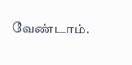வேண்டாம்.